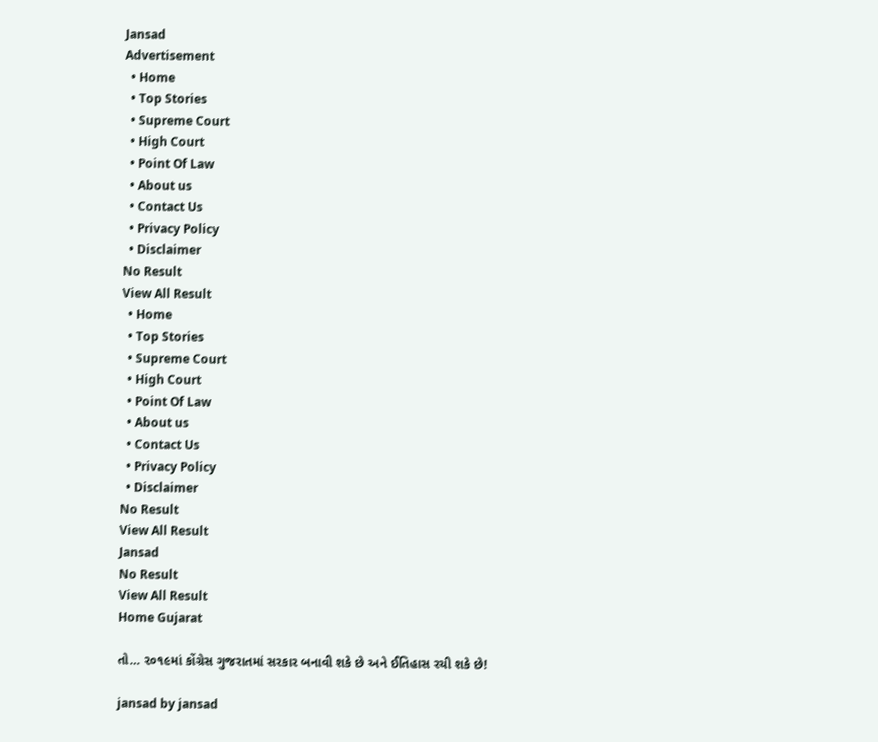Jansad
Advertisement
  • Home
  • Top Stories
  • Supreme Court
  • High Court
  • Point Of Law
  • About us
  • Contact Us
  • Privacy Policy
  • Disclaimer
No Result
View All Result
  • Home
  • Top Stories
  • Supreme Court
  • High Court
  • Point Of Law
  • About us
  • Contact Us
  • Privacy Policy
  • Disclaimer
No Result
View All Result
Jansad
No Result
View All Result
Home Gujarat

તો… ૨૦૧૯માં કોંગ્રેસ ગુજરાતમાં સરકાર બનાવી શકે છે અને ઈતિહાસ રચી શકે છે!

jansad by jansad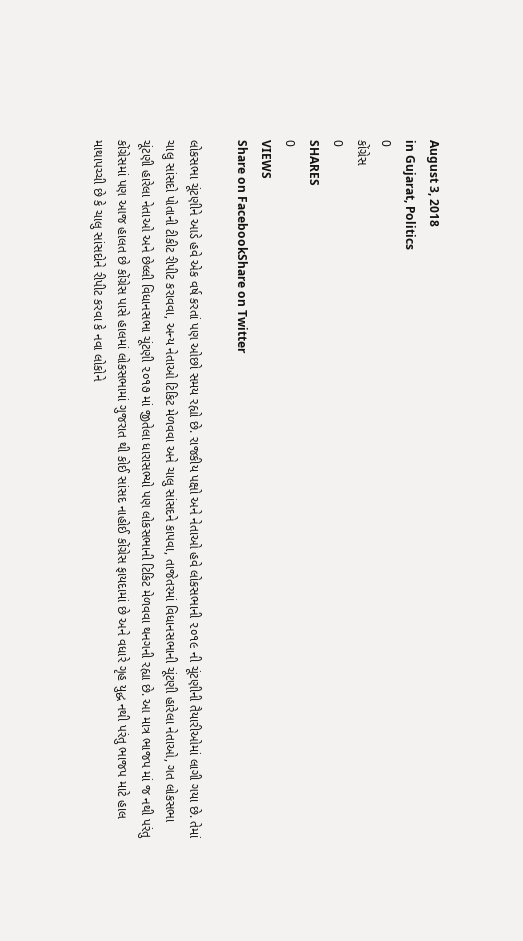August 3, 2018
in Gujarat, Politics
0
કોંગ્રેસ
0
SHARES
0
VIEWS
Share on FacebookShare on Twitter

લોકસભા ચૂંટણીને આડે હવે એક વર્ષ કરતાં પણ ઓછો સમય રહ્યો છે. રાજકીય પક્ષો અને નેતાઓ હવે લોકસભાની ૨૦૧૯ ની ચૂંટણીની તૈયારીઓમાં લાગી ગયા છે. તેમાં ચાલુ સાંસદો પોતાની ટીકીટ રીપીટ કરાવવા, અન્ય નેતાઓ ટિકિટ મેળવવા અને ચાલુ સાંસદને કાપવા, તાજેતરમાં વિધાનસભાની ચૂંટણી હારેલા નેતાઓ, ગત લોકસભા ચૂંટણી હારેલા નેતાઓ અને છેલ્લી વિધાનસભા ચૂંટણી ૨૦૧૭ માં જીતેલા ધારાસભ્યો પણ લોકસભાની ટિકિટ મેળવવા થનગની રહ્યા છે. આ માત્ર ભાજપ માં જ નથી પરંતુ કોંગ્રેસમાં પણ આજ હાલત છે કોંગ્રેસ પાસે હાલમાં લોકસભામાં ગુજરાત થી કોઈ સાંસદ નાહોઈ કોંગ્રેસ ફાયદામાં છે અને વધારે ગૃહ યુદ્ધ નથી પરંતુ ભાજપ માટે હાલ માથાપચ્ચી છે કે ચાલુ સાંસદોને રીપીટ કરવા કે નવા લોકોને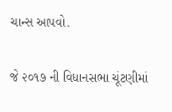ચાન્સ આપવો.

જે ૨૦૧૭ ની વિધાનસભા ચૂંટણીમાં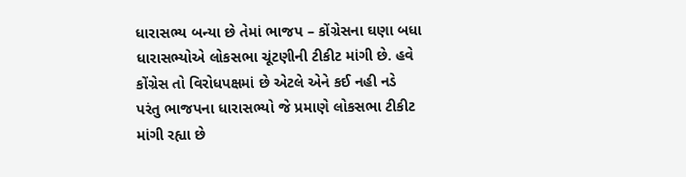ધારાસભ્ય બન્યા છે તેમાં ભાજપ – કોંગ્રેસના ઘણા બધા ધારાસભ્યોએ લોકસભા ચૂંટણીની ટીકીટ માંગી છે. હવે કોંગ્રેસ તો વિરોધપક્ષમાં છે એટલે એને કઈ નહી નડે પરંતુ ભાજપના ધારાસભ્યો જે પ્રમાણે લોકસભા ટીકીટ માંગી રહ્યા છે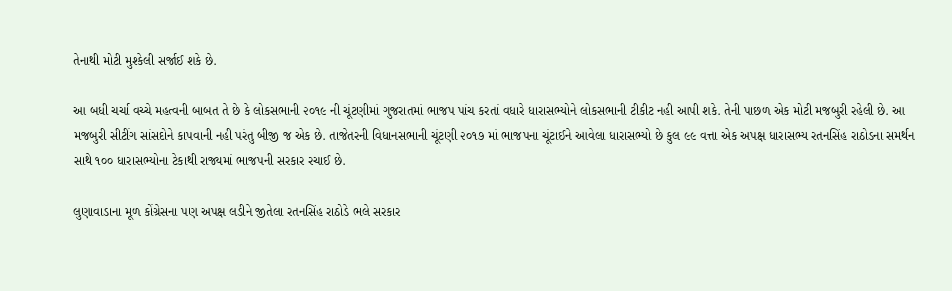તેનાથી મોટી મુશ્કેલી સર્જાઈ શકે છે.

આ બધી ચર્ચા વચ્ચે મહત્વની બાબત તે છે કે લોકસભાની ૨૦૧૯ ની ચૂંટણીમાં ગુજરાતમાં ભાજપ પાંચ કરતાં વધારે ધારાસભ્યોને લોકસભાની ટીકીટ નહી આપી શકે. તેની પાછળ એક મોટી મજબુરી રહેલી છે. આ મજબુરી સીટીંગ સાંસદોને કાપવાની નહી પરંતુ બીજી જ એક છે. તાજેતરની વિધાનસભાની ચૂંટણી ૨૦૧૭ માં ભાજપના ચૂંટાઈને આવેલા ધારાસભ્યો છે કુલ ૯૯ વત્તા એક અપક્ષ ધારાસભ્ય રતનસિંહ રાઠોડના સમર્થન સાથે ૧૦૦ ધારાસભ્યોના ટેકાથી રાજ્યમાં ભાજપની સરકાર રચાઈ છે.

લુણાવાડાના મૂળ કોંગ્રેસના પણ અપક્ષ લડીને જીતેલા રતનસિંહ રાઠોડે ભલે સરકાર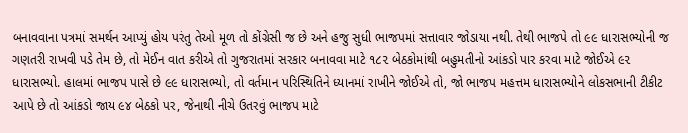બનાવવાના પત્રમાં સમર્થન આપ્યું હોય પરંતુ તેઓ મૂળ તો કોંગ્રેસી જ છે અને હજુ સુધી ભાજપમાં સત્તાવાર જોડાયા નથી. તેથી ભાજપે તો ૯૯ ધારાસભ્યોની જ ગણતરી રાખવી પડે તેમ છે, તો મેઈન વાત કરીએ તો ગુજરાતમાં સરકાર બનાવવા માટે ૧૮૨ બેઠકોમાંથી બહુમતીનો આંકડો પાર કરવા માટે જોઈએ ૯૨ ધારાસભ્યો. હાલમાં ભાજપ પાસે છે ૯૯ ધારાસભ્યો, તો વર્તમાન પરિસ્થિતિને ધ્યાનમાં રાખીને જોઈએ તો, જો ભાજપ મહત્તમ ધારાસભ્યોને લોકસભાની ટીકીટ આપે છે તો આંકડો જાય ૯૪ બેઠકો પર, જેનાથી નીચે ઉતરવું ભાજપ માટે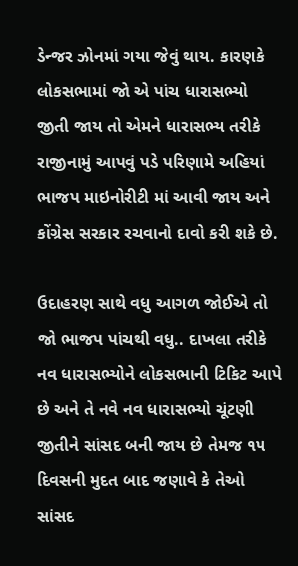ડેન્જર ઝોનમાં ગયા જેવું થાય. કારણકે લોકસભામાં જો એ પાંચ ધારાસભ્યો જીતી જાય તો એમને ધારાસભ્ય તરીકે રાજીનામું આપવું પડે પરિણામે અહિયાં ભાજપ માઇનોરીટી માં આવી જાય અને કોંગ્રેસ સરકાર રચવાનો દાવો કરી શકે છે.

ઉદાહરણ સાથે વધુ આગળ જોઈએ તો જો ભાજપ પાંચથી વધુ.. દાખલા તરીકે નવ ધારાસભ્યોને લોકસભાની ટિકિટ આપે છે અને તે નવે નવ ધારાસભ્યો ચૂંટણી જીતીને સાંસદ બની જાય છે તેમજ ૧૫ દિવસની મુદત બાદ જણાવે કે તેઓ સાંસદ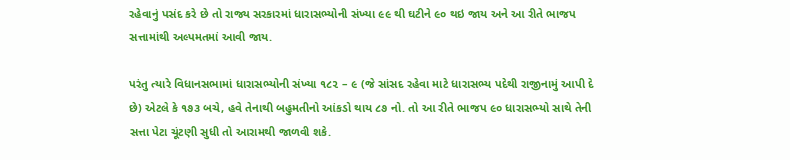રહેવાનું પસંદ કરે છે તો રાજ્ય સરકારમાં ધારાસભ્યોની સંખ્યા ૯૯ થી ઘટીને ૯૦ થઇ જાય અને આ રીતે ભાજપ સત્તામાંથી અલ્પમતમાં આવી જાય.

પરંતુ ત્યારે વિધાનસભામાં ધારાસભ્યોની સંખ્યા ૧૮૨ – ૯ (જે સાંસદ રહેવા માટે ધારાસભ્ય પદેથી રાજીનામું આપી દે છે) એટલે કે ૧૭૩ બચે, હવે તેનાથી બહુમતીનો આંકડો થાય ૮૭ નો. તો આ રીતે ભાજપ ૯૦ ધારાસભ્યો સાથે તેની સત્તા પેટા ચૂંટણી સુધી તો આરામથી જાળવી શકે.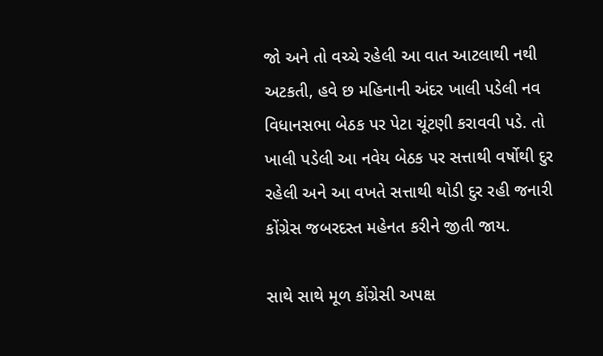જો અને તો વચ્ચે રહેલી આ વાત આટલાથી નથી અટકતી, હવે છ મહિનાની અંદર ખાલી પડેલી નવ વિધાનસભા બેઠક પર પેટા ચૂંટણી કરાવવી પડે. તો ખાલી પડેલી આ નવેય બેઠક પર સત્તાથી વર્ષોથી દુર રહેલી અને આ વખતે સત્તાથી થોડી દુર રહી જનારી કોંગ્રેસ જબરદસ્ત મહેનત કરીને જીતી જાય.

સાથે સાથે મૂળ કોંગ્રેસી અપક્ષ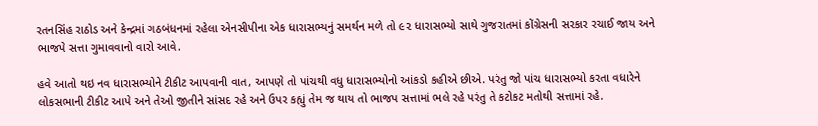રતનસિંહ રાઠોડ અને કેન્દ્રમાં ગઠબંધનમાં રહેલા એનસીપીના એક ધારાસભ્યનું સમર્થન મળે તો ૯૨ ધારાસભ્યો સાથે ગુજરાતમાં કોંગ્રેસની સરકાર રચાઈ જાય અને ભાજપે સત્તા ગુમાવવાનો વારો આવે.

હવે આતો થઇ નવ ધારાસભ્યોને ટીકીટ આપવાની વાત, આપણે તો પાંચથી વધુ ધારાસભ્યોનો આંકડો કહીએ છીએ. પરંતુ જો પાંચ ધારાસભ્યો કરતા વધારેને લોકસભાની ટીકીટ આપે અને તેઓ જીતીને સાંસદ રહે અને ઉપર કહ્યું તેમ જ થાય તો ભાજપ સત્તામાં ભલે રહે પરંતુ તે કટોકટ મતોથી સત્તામાં રહે.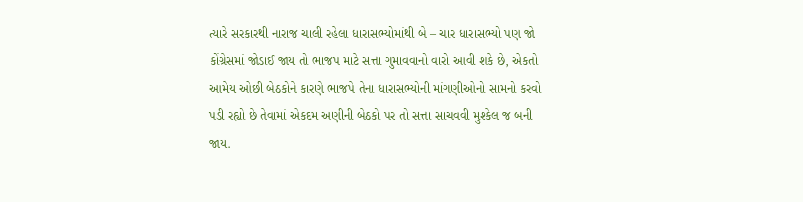ત્યારે સરકારથી નારાજ ચાલી રહેલા ધારાસભ્યોમાંથી બે – ચાર ધારાસભ્યો પણ જો કોંગ્રેસમાં જોડાઈ જાય તો ભાજપ માટે સત્તા ગુમાવવાનો વારો આવી શકે છે, એકતો આમેય ઓછી બેઠકોને કારણે ભાજપે તેના ધારાસભ્યોની માંગણીઓનો સામનો કરવો પડી રહ્યો છે તેવામાં એકદમ અણીની બેઠકો પર તો સત્તા સાચવવી મુશ્કેલ જ બની જાય.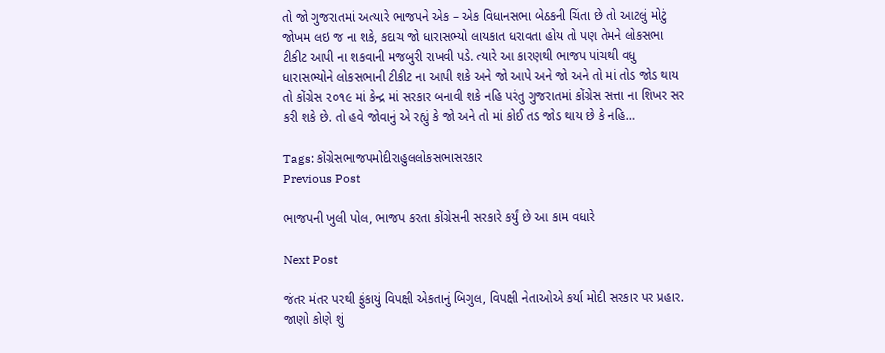તો જો ગુજરાતમાં અત્યારે ભાજપને એક – એક વિધાનસભા બેઠકની ચિંતા છે તો આટલું મોટું જોખમ લઇ જ ના શકે, કદાચ જો ધારાસભ્યો લાયકાત ધરાવતા હોય તો પણ તેમને લોકસભા ટીકીટ આપી ના શકવાની મજબુરી રાખવી પડે. ત્યારે આ કારણથી ભાજપ પાંચથી વધુ ધારાસભ્યોને લોકસભાની ટીકીટ ના આપી શકે અને જો આપે અને જો અને તો માં તોડ જોડ થાય તો કોંગ્રેસ ૨૦૧૯ માં કેન્દ્ર માં સરકાર બનાવી શકે નહિ પરંતુ ગુજરાતમાં કોંગ્રેસ સત્તા ના શિખર સર કરી શકે છે. તો હવે જોવાનું એ રહ્યું કે જો અને તો માં કોઈ તડ જોડ થાય છે કે નહિ…

Tags: કોંગ્રેસભાજપમોદીરાહુલલોકસભાસરકાર
Previous Post

ભાજપની ખુલી પોલ, ભાજપ કરતા કોંગ્રેસની સરકારે કર્યું છે આ કામ વધારે

Next Post

જંતર મંતર પરથી ફુંકાયું વિપક્ષી એકતાનું બિગુલ, વિપક્ષી નેતાઓએ કર્યા મોદી સરકાર પર પ્રહાર. જાણો કોણે શું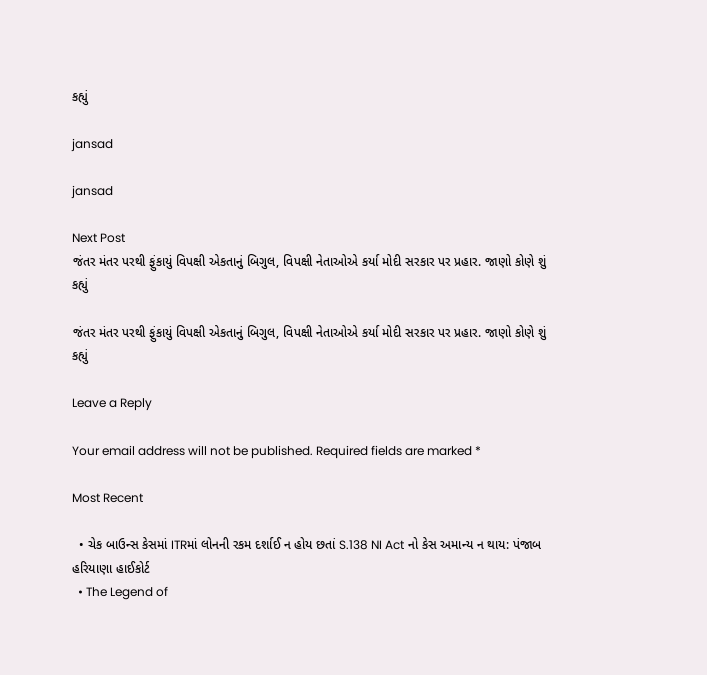કહ્યું

jansad

jansad

Next Post
જંતર મંતર પરથી ફુંકાયું વિપક્ષી એકતાનું બિગુલ, વિપક્ષી નેતાઓએ કર્યા મોદી સરકાર પર પ્રહાર. જાણો કોણે શું કહ્યું

જંતર મંતર પરથી ફુંકાયું વિપક્ષી એકતાનું બિગુલ, વિપક્ષી નેતાઓએ કર્યા મોદી સરકાર પર પ્રહાર. જાણો કોણે શું કહ્યું

Leave a Reply

Your email address will not be published. Required fields are marked *

Most Recent

  • ચેક બાઉન્સ કેસમાં ITRમાં લોનની રકમ દર્શાઈ ન હોય છતાં S.138 NI Act નો કેસ અમાન્ય ન થાય: પંજાબ હરિયાણા હાઈકોર્ટ
  • The Legend of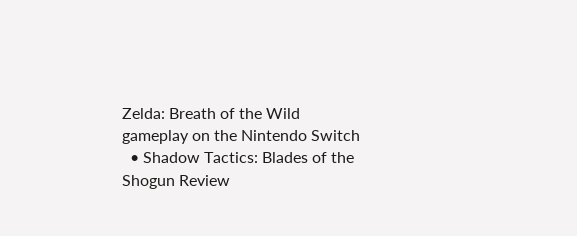Zelda: Breath of the Wild gameplay on the Nintendo Switch
  • Shadow Tactics: Blades of the Shogun Review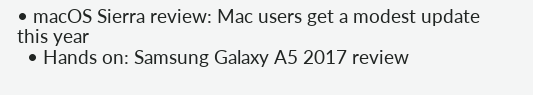• macOS Sierra review: Mac users get a modest update this year
  • Hands on: Samsung Galaxy A5 2017 review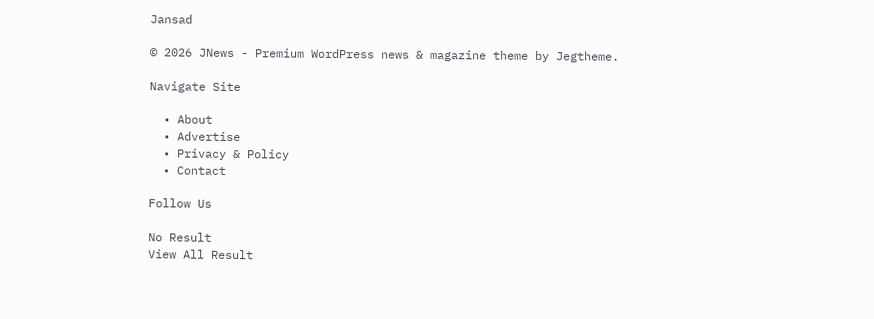Jansad

© 2026 JNews - Premium WordPress news & magazine theme by Jegtheme.

Navigate Site

  • About
  • Advertise
  • Privacy & Policy
  • Contact

Follow Us

No Result
View All Result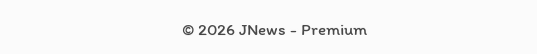© 2026 JNews - Premium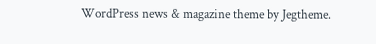WordPress news & magazine theme by Jegtheme.